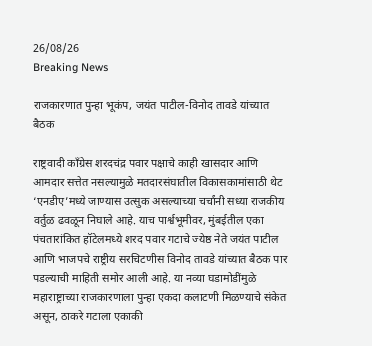26/08/26
Breaking News

राजकारणात पुन्हा भूकंप, जयंत पाटील-विनोद तावडे यांच्यात बैठक

राष्ट्रवादी काँग्रेस शरदचंद्र पवार पक्षाचे काही खासदार आणि आमदार सत्तेत नसल्यामुळे मतदारसंघातील विकासकामांसाठी थेट ‘एनडीए’मध्ये जाण्यास उत्सुक असल्याच्या चर्चांनी सध्या राजकीय वर्तुळ ढवळून निघाले आहे. याच पार्श्वभूमीवर, मुंबईतील एका पंचतारांकित हॉटेलमध्ये शरद पवार गटाचे ज्येष्ठ नेते जयंत पाटील आणि भाजपचे राष्ट्रीय सरचिटणीस विनोद तावडे यांच्यात बैठक पार पडल्याची माहिती समोर आली आहे. या नव्या घडामोडींमुळे महाराष्ट्राच्या राजकारणाला पुन्हा एकदा कलाटणी मिळण्याचे संकेत असून, ठाकरे गटाला एकाकी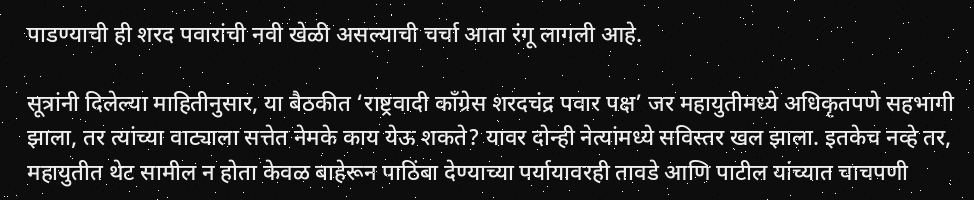पाडण्याची ही शरद पवारांची नवी खेळी असल्याची चर्चा आता रंगू लागली आहे.

सूत्रांनी दिलेल्या माहितीनुसार, या बैठकीत ‘राष्ट्रवादी काँग्रेस शरदचंद्र पवार पक्ष’ जर महायुतीमध्ये अधिकृतपणे सहभागी झाला, तर त्यांच्या वाट्याला सत्तेत नेमके काय येऊ शकते? यावर दोन्ही नेत्यांमध्ये सविस्तर खल झाला. इतकेच नव्हे तर, महायुतीत थेट सामील न होता केवळ बाहेरून पाठिंबा देण्याच्या पर्यायावरही तावडे आणि पाटील यांच्यात चाचपणी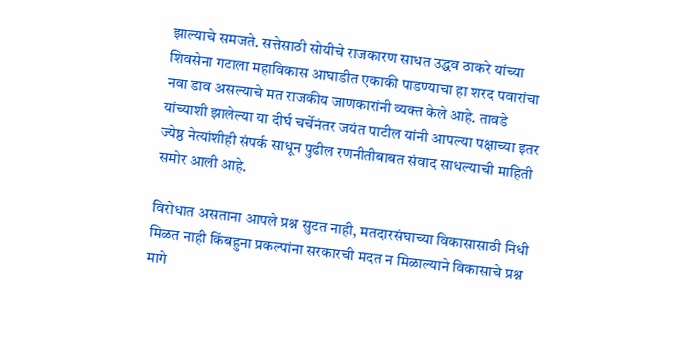झाल्याचे समजते. सत्तेसाठी सोयीचे राजकारण साधत उद्धव ठाकरे यांच्या शिवसेना गटाला महाविकास आघाडीत एकाकी पाडण्याचा हा शरद पवारांचा नवा डाव असल्याचे मत राजकीय जाणकारांनी व्यक्त केले आहे. तावडे यांच्याशी झालेल्या या दीर्घ चर्चेनंतर जयंत पाटील यांनी आपल्या पक्षाच्या इतर ज्येष्ठ नेत्यांशीही संपर्क साधून पुढील रणनीतीबाबत संवाद साधल्याची माहिती समोर आली आहे.

विरोधात असताना आपले प्रश्न सुटत नाही, मतदारसंघाच्या विकासासाठी निधी मिळत नाही किंबहुना प्रकल्पांना सरकारची मदत न मिळाल्याने विकासाचे प्रश्न मागे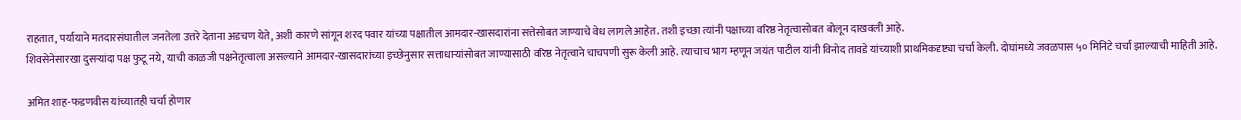राहतात, पर्यायाने मतदारसंघातील जनतेला उत्तरे देताना अडचण येते, अशी कारणे सांगून शरद पवार यांच्या पक्षातील आमदार-खासदारांना सत्तेसोबत जाण्याचे वेध लागले आहेत. तशी इच्छा त्यांनी पक्षाच्या वरिष्ठ नेतृत्वासोबत बोलून दाखवली आहे.
शिवसेनेसारखा दुसऱ्यांदा पक्ष फुटू नये, याची काळजी पक्षनेतृत्वाला असल्याने आमदार-खासदारांच्या इच्छेनुसार सत्ताधाऱ्यांसोबत जाण्यासाठी वरिष्ठ नेतृत्वाने चाचपणी सुरू केली आहे. त्याचाच भाग म्हणून जयंत पाटील यांनी विनोद तावडे यांच्याशी प्राथमिकदृष्ट्या चर्चा केली. दोघांमध्ये जवळपास ५० मिनिटे चर्चा झाल्याची माहिती आहे.

अमित शाह-फडणवीस यांच्यातही चर्चा होणार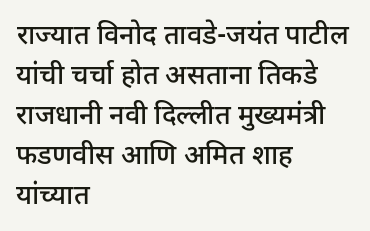राज्यात विनोद तावडे-जयंत पाटील यांची चर्चा होत असताना तिकडे राजधानी नवी दिल्लीत मुख्यमंत्री फडणवीस आणि अमित शाह यांच्यात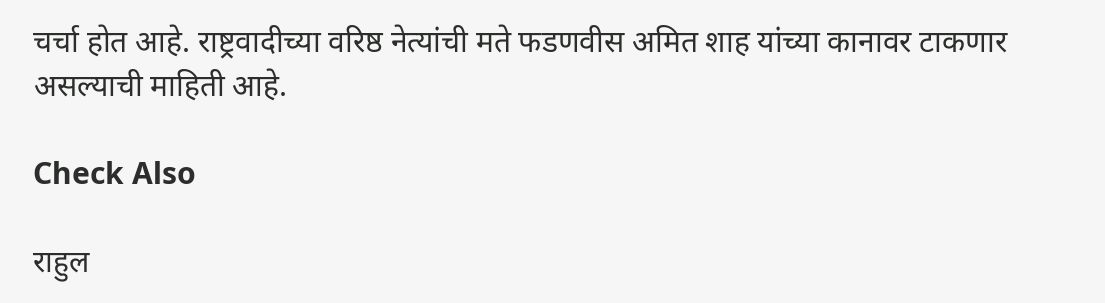चर्चा होत आहे. राष्ट्रवादीच्या वरिष्ठ नेत्यांची मते फडणवीस अमित शाह यांच्या कानावर टाकणार असल्याची माहिती आहे.

Check Also

राहुल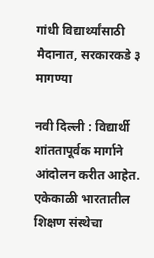गांधी विद्यार्थ्यांसाठी मैदानात, सरकारकडे ३ मागण्या

नवी दिल्ली : विद्यार्थी शांततापूर्वक मार्गाने आंदोलन करीत आहेत. एकेकाळी भारतातील शिक्षण संस्थेचा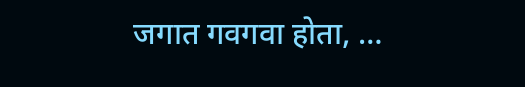जगात गवगवा होता, …